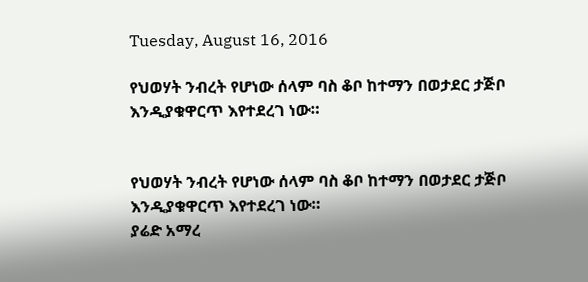Tuesday, August 16, 2016

የህወሃት ንብረት የሆነው ሰላም ባስ ቆቦ ከተማን በወታደር ታጅቦ እንዲያቁዋርጥ እየተደረገ ነው።


የህወሃት ንብረት የሆነው ሰላም ባስ ቆቦ ከተማን በወታደር ታጅቦ እንዲያቁዋርጥ እየተደረገ ነው።
ያሬድ አማረ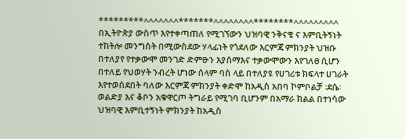*********^^^^^^^*******^^^^^^^^********^^^^^^^^^
በኢትዮጵያ ውስጥ እየተቀጣጠለ የሚገኘውን ህዝባዊ ንቅናቄ ና እምቢትኝነት ተከትሎ መንግስት በሚውስደው ሃላፊነት የጎደለው እርምጃ ምክንያት ህዝቡ በተለያየ የተቃውሞ መንገድ ድምፁን እያሰማእና ተቃውሞውን እየገለፀ ሲሆን በተለይ የህወሃት ንብረት ሆነው ሰላም ባስ ላይ በተለያዩ የሀገሪቱ ክፍላተ ሀገራት እየተወሰደበት ባለው እርምጃ ምክንያት ቀድሞ ከአዲስ አበባ ኮምቦልቻ ፡ደሴ፡ ወልድያ እና ቆቦን አቁዋርጦ ትግራይ የሚገባ ቢሆንም በአማራ ክልል በተነሳው ህዝባዊ እምቢተኝነት ምክንያት ከአዲስ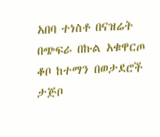አበባ ተነስቶ በናዝሬት በጭፍራ በኩል አቁዋርጦ ቆቦ ከተማን በወታደሮች ታጅቦ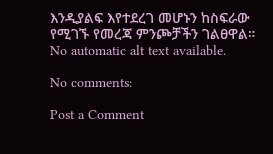እንዲያልፍ እየተደረገ መሆኑን ከስፍራው የሚገኙ የመረጃ ምንጮቻችን ገልፀዋል።
No automatic alt text available.

No comments:

Post a Comment